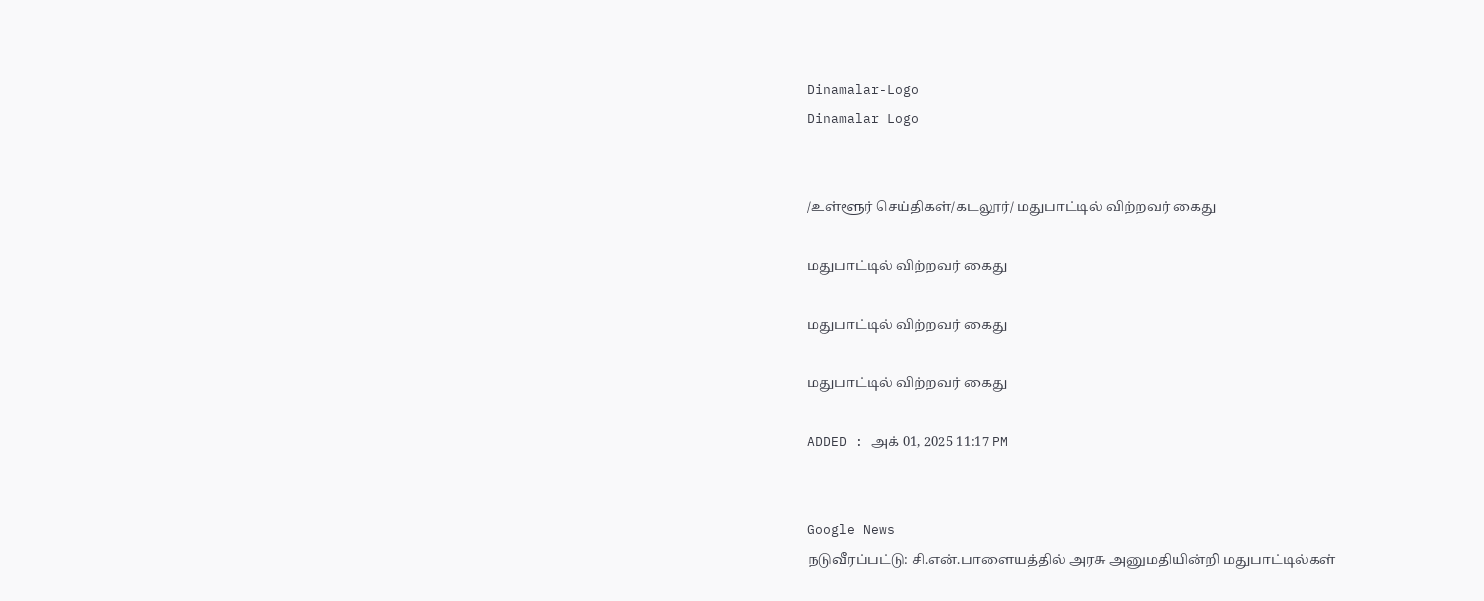Dinamalar-Logo
Dinamalar Logo


/உள்ளூர் செய்திகள்/கடலூர்/ மதுபாட்டில் விற்றவர் கைது

மதுபாட்டில் விற்றவர் கைது

மதுபாட்டில் விற்றவர் கைது

மதுபாட்டில் விற்றவர் கைது

ADDED : அக் 01, 2025 11:17 PM


Google News
நடுவீரப்பட்டு: சி.என்.பாளையத்தில் அரசு அனுமதியின்றி மதுபாட்டில்கள்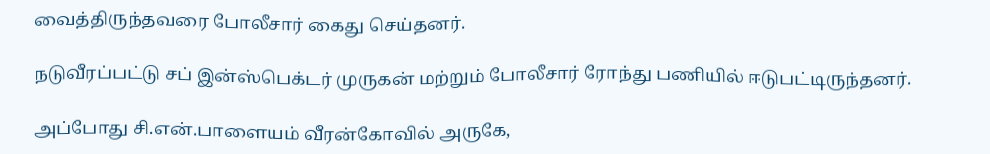வைத்திருந்தவரை போலீசார் கைது செய்தனர்.

நடுவீரப்பட்டு சப் இன்ஸ்பெக்டர் முருகன் மற்றும் போலீசார் ரோந்து பணியில் ஈடுபட்டிருந்தனர்.

அப்போது சி.என்.பாளையம் வீரன்கோவில் அருகே,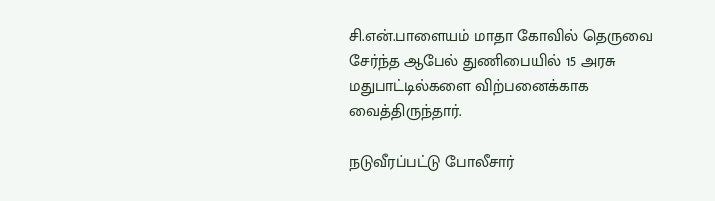சி.என்.பாளையம் மாதா கோவில் தெருவை சேர்ந்த ஆபேல் துணிபையில் 15 அரசு மதுபாட்டில்களை விற்பனைக்காக வைத்திருந்தார்.

நடுவீரப்பட்டு போலீசார்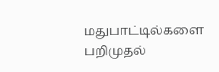மதுபாட்டில்களை பறிமுதல்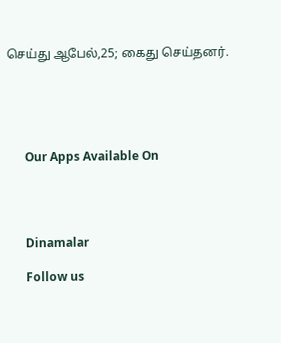செய்து ஆபேல்,25; கைது செய்தனர்.





      Our Apps Available On




      Dinamalar

      Follow us